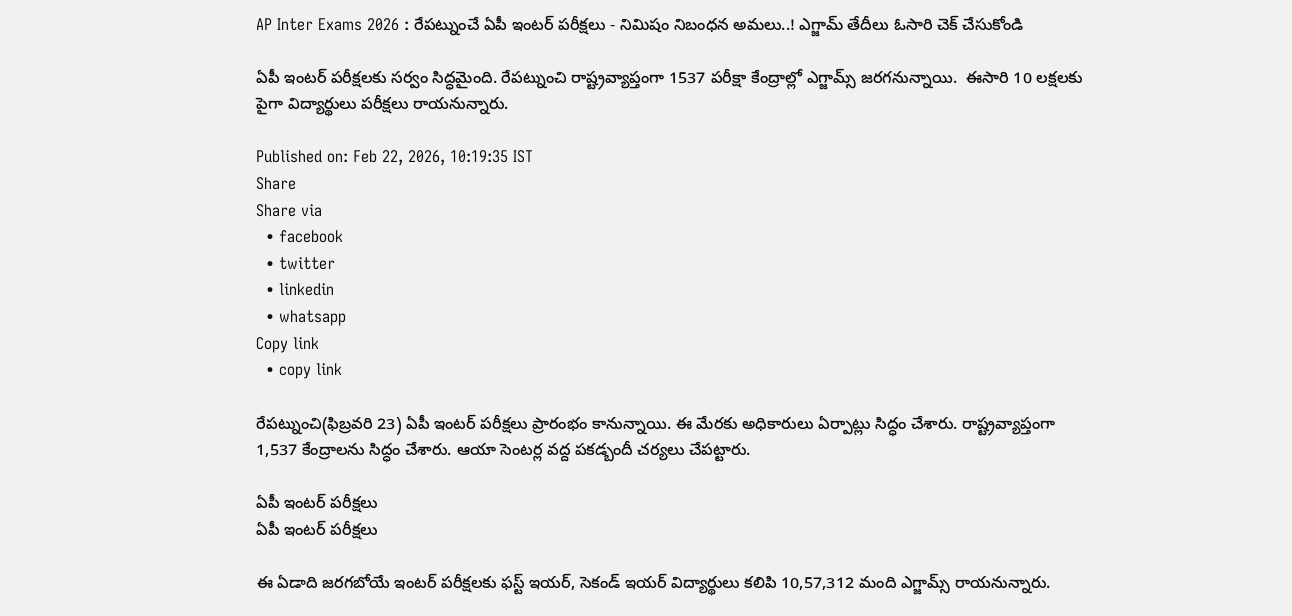AP Inter Exams 2026 : రేపట్నుంచే ఏపీ ఇంటర్ పరీక్షలు - నిమిషం నిబంధన అమలు..! ఎగ్జామ్ తేదీలు ఓసారి చెక్ చేసుకోండి

ఏపీ ఇంటర్ పరీక్షలకు సర్వం సిద్ధమైంది. రేపట్నుంచి రాష్ట్రవ్యాప్తంగా 1537 పరీక్షా కేంద్రాల్లో ఎగ్జామ్స్ జరగనున్నాయి.  ఈసారి 10 లక్షలకు పైగా విద్యార్థులు పరీక్షలు రాయనున్నారు.

Published on: Feb 22, 2026, 10:19:35 IST
Share
Share via
  • facebook
  • twitter
  • linkedin
  • whatsapp
Copy link
  • copy link

రేపట్నుంచి(ఫిబ్రవరి 23) ఏపీ ఇంటర్ పరీక్షలు ప్రారంభం కానున్నాయి. ఈ మేరకు అధికారులు ఏర్పాట్లు సిద్ధం చేశారు. రాష్ట్రవ్యాప్తంగా 1,537 కేంద్రాలను సిద్ధం చేశారు. ఆయా సెంటర్ల వద్ద పకడ్బందీ చర్యలు చేపట్టారు.

ఏపీ ఇంటర్ పరీక్షలు
ఏపీ ఇంటర్ పరీక్షలు

ఈ ఏడాది జరగబోయే ఇంటర్ పరీక్షలకు ఫస్ట్ ఇయర్, సెకండ్ ఇయర్ విద్యార్థులు కలిపి 10,57,312 మంది ఎగ్జామ్స్ రాయనున్నారు.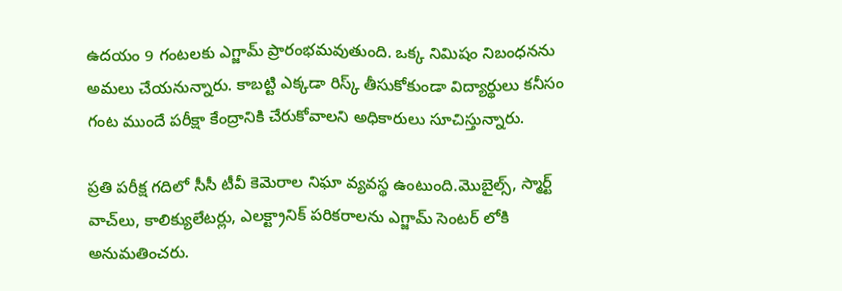ఉదయం 9 గంటలకు ఎగ్జామ్ ప్రారంభమవుతుంది. ఒక్క నిమిషం నిబంధనను అమలు చేయనున్నారు. కాబట్టి ఎక్కడా రిస్క్ తీసుకోకుండా విద్యార్థులు కనీసం గంట ముందే పరీక్షా కేంద్రానికి చేరుకోవాలని అధికారులు సూచిస్తున్నారు.

ప్రతి పరీక్ష గదిలో సీసీ టీవీ కెమెరాల నిఘా వ్యవస్థ ఉంటుంది.మొబైల్స్, స్మార్ట్‌ వాచ్‌లు, కాలిక్యులేటర్లు, ఎలక్ట్రానిక్‌ పరికరాలను ఎగ్జామ్ సెంటర్ లోకి అనుమతించరు.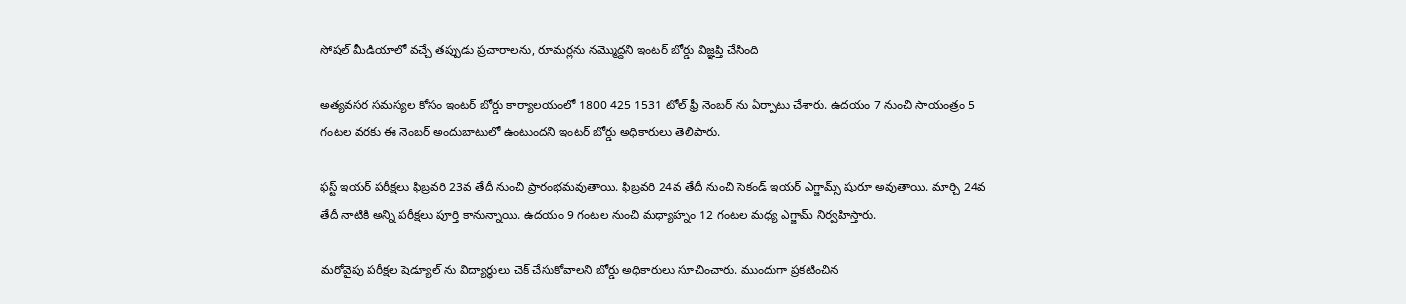సోషల్ మీడియాలో వచ్చే తప్పుడు ప్రచారాలను, రూమర్లను నమ్మొద్దని ఇంటర్ బోర్డు విజ్ఞప్తి చేసింది

అత్యవసర సమస్యల కోసం ఇంటర్ బోర్డు కార్యాలయంలో 1800 425 1531 టోల్ ఫ్రీ నెంబర్ ను ఏర్పాటు చేశారు. ఉదయం 7 నుంచి సాయంత్రం 5 గంటల వరకు ఈ నెంబర్ అందుబాటులో ఉంటుందని ఇంటర్ బోర్డు అధికారులు తెలిపారు.

ఫస్ట్ ఇయర్ పరీక్షలు ఫిబ్రవరి 23వ తేదీ నుంచి ప్రారంభమవుతాయి. ఫిబ్రవరి 24వ తేదీ నుంచి సెకండ్ ఇయర్ ఎగ్జామ్స్ షురూ అవుతాయి. మార్చి 24వ తేదీ నాటికి అన్ని పరీక్షలు పూర్తి కానున్నాయి. ఉదయం 9 గంటల నుంచి మధ్యాహ్నం 12 గంటల మధ్య ఎగ్జామ్ నిర్వహిస్తారు.

మరోవైపు పరీక్షల షెడ్యూల్ ను విద్యార్థులు చెక్ చేసుకోవాలని బోర్డు అధికారులు సూచించారు. ముందుగా ప్రకటించిన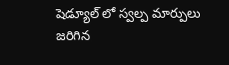షెడ్యూల్ లో స్వల్ప మార్పులు జరిగిన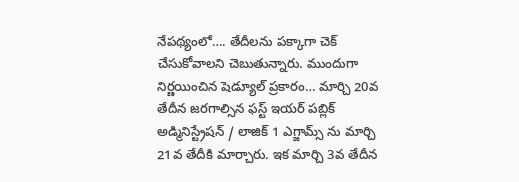నేపథ్యంలో…. తేదీలను పక్కాగా చెక్ చేసుకోవాలని చెబుతున్నారు. ముందుగా నిర్ణయించిన షెడ్యూల్ ప్రకారం… మార్చి 20వ తేదీన జరగాల్సిన ఫస్ట్ ఇయర్ పబ్లిక్ అడ్మినిస్ట్రేషన్ / లాజిక్ 1 ఎగ్జామ్స్ ను మార్చి 21వ తేదీకి మార్చారు. ఇక మార్చి 3వ తేదీన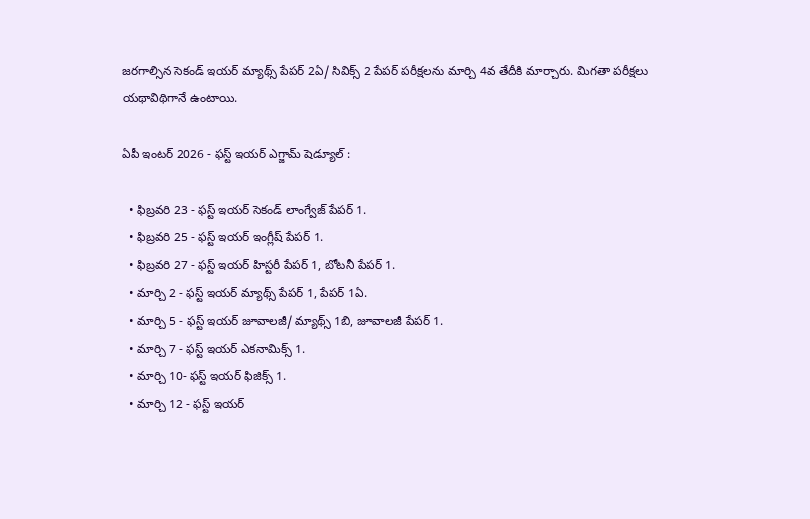జరగాల్సిన సెకండ్ ఇయర్ మ్యాథ్స్ పేపర్ 2ఏ/ సివిక్స్ 2 పేపర్ పరీక్షలను మార్చి 4వ తేదీకి మార్చారు. మిగతా పరీక్షలు యథావిథిగానే ఉంటాయి.

ఏపీ ఇంటర్ 2026 - ఫస్ట్ ఇయర్ ఎగ్జామ్ షెడ్యూల్ :

  • ఫిబ్రవరి 23 - ఫస్ట్ ఇయర్ సెకండ్ లాంగ్వేజ్ పేపర్ 1.
  • ఫిబ్రవరి 25 - ఫస్ట్ ఇయర్ ఇంగ్లీష్ పేపర్ 1.
  • ఫిబ్రవరి 27 - ఫస్ట్ ఇయర్ హిస్టరీ పేపర్ 1, బోటనీ పేపర్ 1.
  • మార్చి 2 - ఫస్ట్ ఇయర్ మ్యాథ్స్ పేపర్ 1, పేపర్ 1ఏ.
  • మార్చి 5 - ఫస్ట్ ఇయర్ జూవాలజీ/ మ్యాథ్స్ 1బి, జూవాలజీ పేపర్ 1.
  • మార్చి 7 - ఫస్ట్ ఇయర్ ఎకనామిక్స్ 1.
  • మార్చి 10- ఫస్ట్ ఇయర్ ఫిజిక్స్ 1.
  • మార్చి 12 - ఫస్ట్ ఇయర్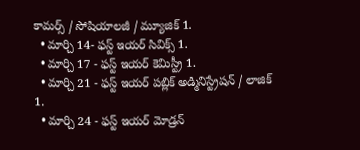కామర్స్ / సోషియాలజీ / మ్యూజిక్ 1.
  • మార్చి 14- ఫస్ట్ ఇయర్ సివిక్స్ 1.
  • మార్చి 17 - ఫస్ట్ ఇయర్ కెమిస్ట్రీ 1.
  • మార్చి 21 - ఫస్ట్ ఇయర్ పబ్లిక్ అడ్మినిస్ట్రేషన్ / లాజిక్ 1.
  • మార్చి 24 - ఫస్ట్ ఇయర్ మోడ్రన్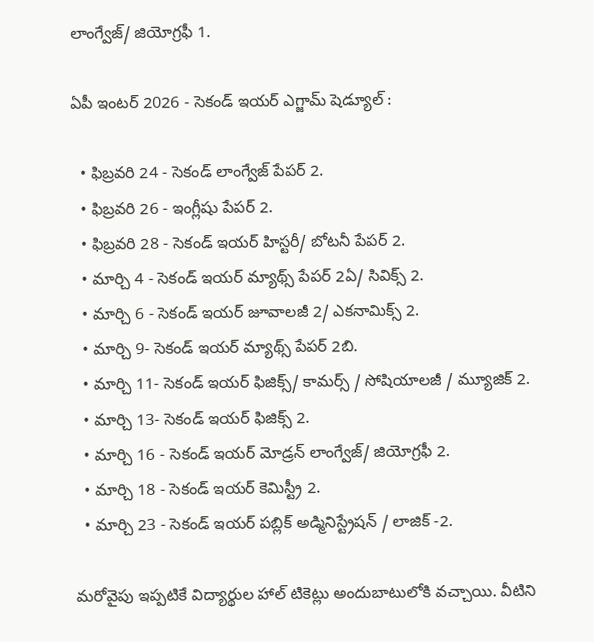లాంగ్వేజ్/ జియోగ్రఫీ 1.

ఏపీ ఇంటర్ 2026 - సెకండ్ ఇయర్ ఎగ్జామ్ షెడ్యూల్ :

  • ఫిబ్రవరి 24 - సెకండ్ లాంగ్వేజ్ పేపర్ 2.
  • ఫిబ్రవరి 26 - ఇంగ్లీషు పేపర్ 2.
  • ఫిబ్రవరి 28 - సెకండ్ ఇయర్ హిస్టరీ/ బోటనీ పేపర్ 2.
  • మార్చి 4 - సెకండ్ ఇయర్ మ్యాథ్స్ పేపర్ 2ఏ/ సివిక్స్ 2.
  • మార్చి 6 - సెకండ్ ఇయర్ జూవాలజీ 2/ ఎకనామిక్స్ 2.
  • మార్చి 9- సెకండ్ ఇయర్ మ్యాథ్స్ పేపర్ 2బి.
  • మార్చి 11- సెకండ్ ఇయర్ ఫిజిక్స్/ కామర్స్ / సోషియాలజీ / మ్యూజిక్ 2.
  • మార్చి 13- సెకండ్ ఇయర్ ఫిజిక్స్ 2.
  • మార్చి 16 - సెకండ్ ఇయర్ మోడ్రన్ లాంగ్వేజ్/ జియోగ్రఫీ 2.
  • మార్చి 18 - సెకండ్ ఇయర్ కెమిస్ట్రీ 2.
  • మార్చి 23 - సెకండ్ ఇయర్ పబ్లిక్ అడ్మినిస్ట్రేషన్ / లాజిక్ -2.

మరోవైపు ఇప్పటికే విద్యార్థుల హాల్ టికెట్లు అందుబాటులోకి వచ్చాయి. వీటిని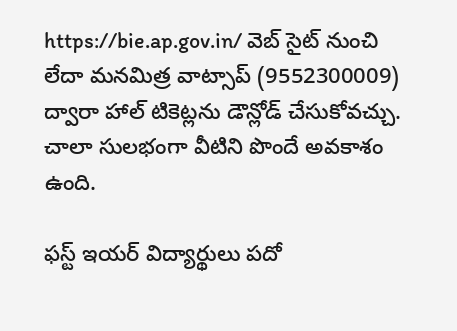https://bie.ap.gov.in/ వెబ్ సైట్ నుంచి లేదా మనమిత్ర వాట్సాప్ (9552300009) ద్వారా హాల్ టికెట్లను డౌన్లోడ్ చేసుకోవచ్చు. చాలా సులభంగా వీటిని పొందే అవకాశం ఉంది.

ఫస్ట్ ఇయర్ విద్యార్థులు పదో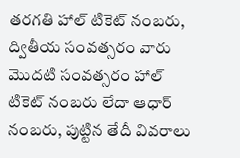తరగతి హాల్‌ టికెట్‌ నంబరు, ద్వితీయ సంవత్సరం వారు మొదటి సంవత్సరం హాల్‌ టికెట్‌ నంబరు లేదా ఆధార్‌ నంబరు, పుట్టిన తేదీ వివరాలు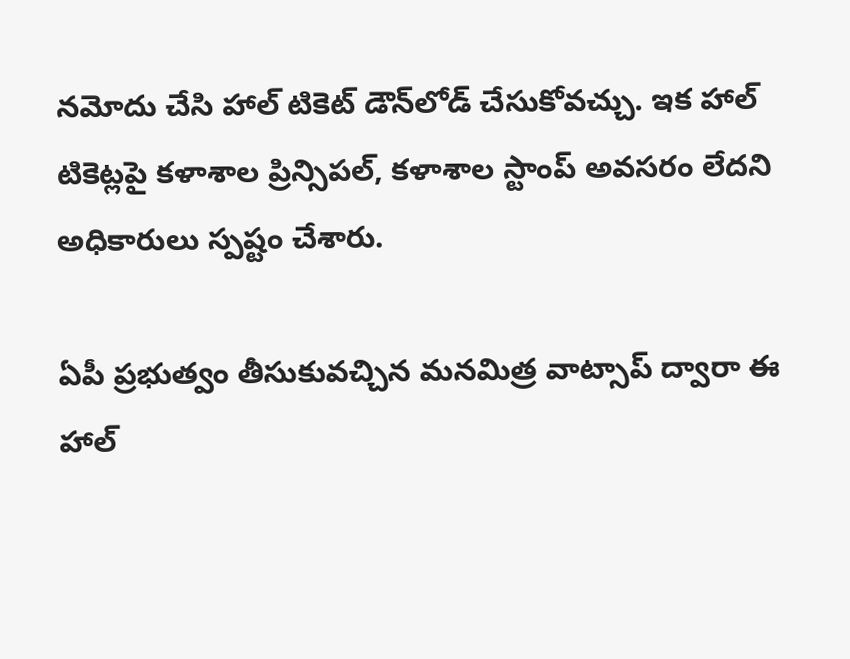నమోదు చేసి హాల్‌ టికెట్‌ డౌన్‌లోడ్‌ చేసుకోవచ్చు. ఇక హాల్‌ టికెట్లపై కళాశాల ప్రిన్సిపల్, కళాశాల స్టాంప్‌ అవసరం లేదని అధికారులు స్పష్టం చేశారు.

ఏపీ ప్రభుత్వం తీసుకువచ్చిన మనమిత్ర వాట్సాప్ ద్వారా ఈ హాల్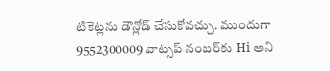టికెట్లను డౌన్లోడ్ చేసుకోవచ్చు. ముందుగా 9552300009 వాట్సప్‌ నంబర్‌కు Hi అని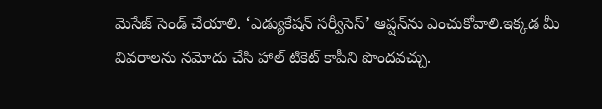మెసేజ్‌ సెండ్ చేయాలి. ‘ఎడ్యుకేషన్‌ సర్వీసెస్‌’ ఆప్షన్‌ను ఎంచుకోవాలి.ఇక్కడ మీ వివరాలను నమోదు చేసి హాల్ టికెట్ కాపీని పొందవచ్చు.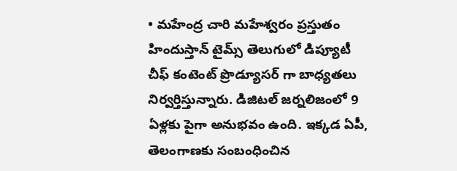• మహేంద్ర చారి మహేశ్వరం ప్రస్తుతం హిందుస్తాన్ టైమ్స్ తెలుగులో డిప్యూటీ చీఫ్ కంటెంట్ ప్రొడ్యూసర్ గా బాధ్యతలు నిర్వర్తిస్తున్నారు. డిజిటల్ జర్నలిజంలో 9 ఏళ్లకు పైగా అనుభవం ఉంది. ఇక్కడ ఏపీ, తెలంగాణకు సంబంధించిన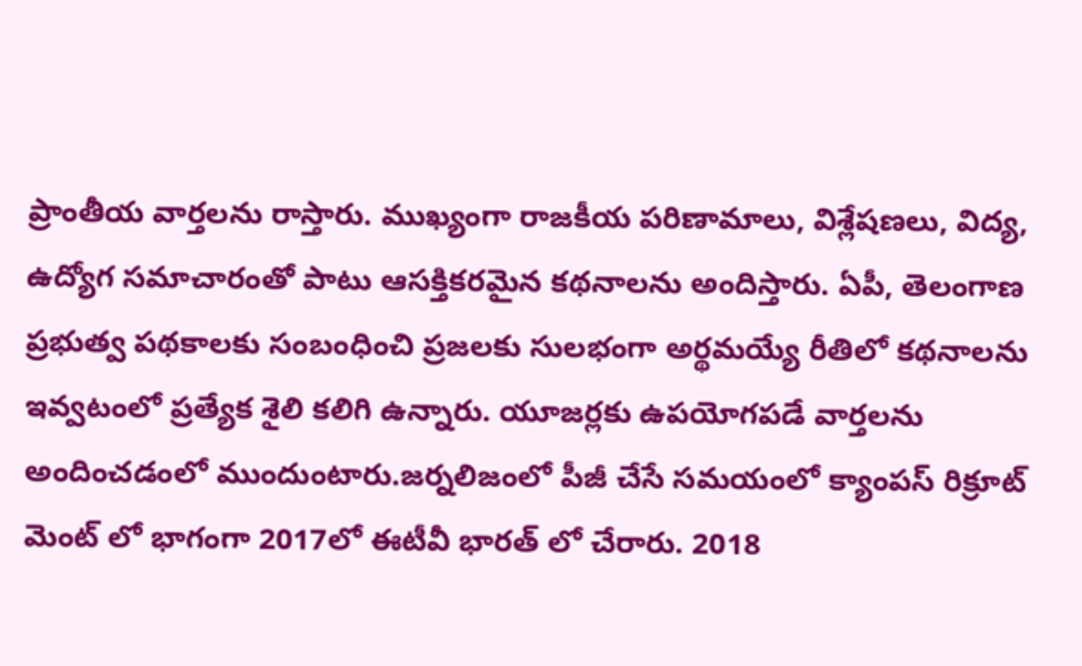ప్రాంతీయ వార్తలను రాస్తారు. ముఖ్యంగా రాజకీయ పరిణామాలు, విశ్లేషణలు, విద్య, ఉద్యోగ సమాచారంతో పాటు ఆసక్తికరమైన కథనాలను అందిస్తారు. ఏపీ, తెలంగాణ ప్రభుత్వ పథకాలకు సంబంధించి ప్రజలకు సులభంగా అర్థమయ్యే రీతిలో కథనాలను ఇవ్వటంలో ప్రత్యేక శైలి కలిగి ఉన్నారు. యూజర్లకు ఉపయోగపడే వార్తలను అందించడంలో ముందుంటారు.జర్నలిజంలో పీజీ చేసే సమయంలో క్యాంపస్ రిక్రూట్ మెంట్ లో భాగంగా 2017లో ఈటీవీ భారత్ లో చేరారు. 2018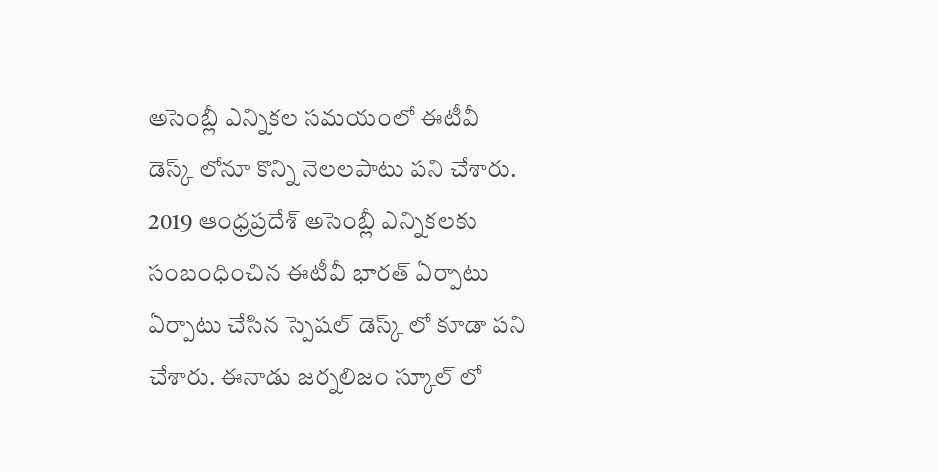అసెంబ్లీ ఎన్నికల సమయంలో ఈటీవీ డెస్క్ లోనూ కొన్ని నెలలపాటు పని చేశారు. 2019 ఆంధ్రప్రదేశ్ అసెంబ్లీ ఎన్నికలకు సంబంధించిన ఈటీవీ భారత్ ఏర్పాటు ఏర్పాటు చేసిన స్పెషల్ డెస్క్ లో కూడా పని చేశారు. ఈనాడు జర్నలిజం స్కూల్ లో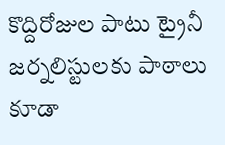కొద్దిరోజుల పాటు ట్రైనీ జర్నలిస్టులకు పాఠాలు కూడా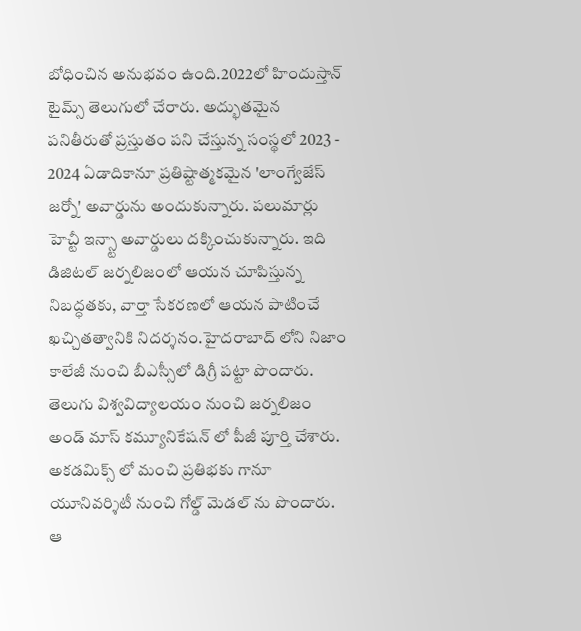బోధించిన అనుభవం ఉంది.2022లో హిందుస్తాన్ టైమ్స్ తెలుగులో చేరారు. అద్భుతమైన పనితీరుతో ప్రస్తుతం పని చేస్తున్న సంస్థలో 2023 - 2024 ఏడాదికానూ ప్రతిష్టాత్మకమైన 'లాంగ్వేజేస్ జర్నో' అవార్డును అందుకున్నారు. పలుమార్లు హెచ్టీ ఇన్స్టా అవార్డులు దక్కించుకున్నారు. ఇది డిజిటల్ జర్నలిజంలో ఆయన చూపిస్తున్న నిబద్ధతకు, వార్తా సేకరణలో ఆయన పాటించే ఖచ్చితత్వానికి నిదర్శనం.హైదరాబాద్ లోని నిజాం కాలేజీ నుంచి బీఎస్సీలో డిగ్రీ పట్టా పొందారు. తెలుగు విశ్వవిద్యాలయం నుంచి జర్నలిజం అండ్ మాస్ కమ్యూనికేషన్ లో పీజీ పూర్తి చేశారు. అకడమిక్స్ లో మంచి ప్రతిభకు గానూ యూనివర్శిటీ నుంచి గోల్డ్ మెడల్ ను పొందారు. ఆ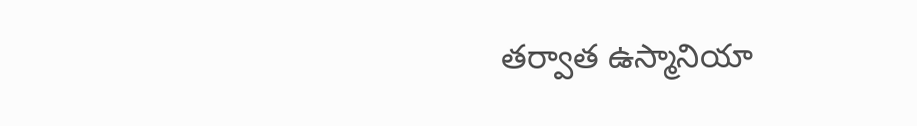తర్వాత ఉస్మానియా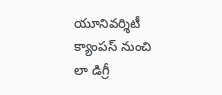యూనివర్శిటీ క్యాంపస్ నుంచి లా డిగ్రీ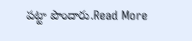పట్టా పొందారు.Read More